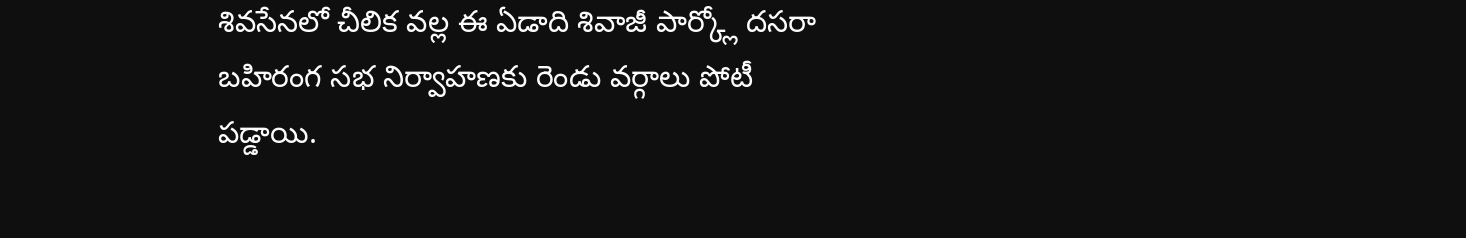శివసేనలో చీలిక వల్ల ఈ ఏడాది శివాజీ పార్క్లో దసరా బహిరంగ సభ నిర్వాహణకు రెండు వర్గాలు పోటీ పడ్డాయి.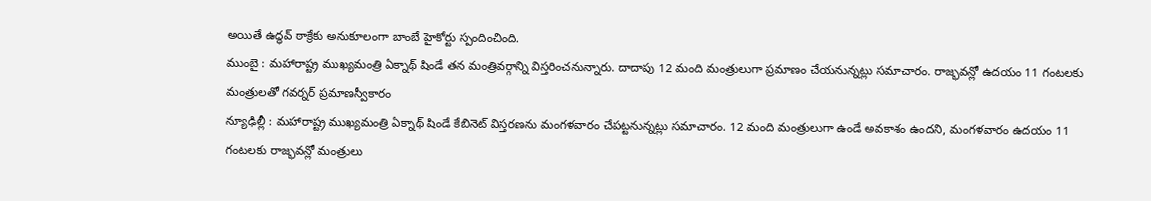అయితే ఉద్ధవ్ ఠాక్రేకు అనుకూలంగా బాంబే హైకోర్టు స్పందించింది.
ముంబై : మహారాష్ట్ర ముఖ్యమంత్రి ఏక్నాథ్ షిండే తన మంత్రివర్గాన్ని విస్తరించనున్నారు. దాదాపు 12 మంది మంత్రులుగా ప్రమాణం చేయనున్నట్లు సమాచారం. రాజ్భవన్లో ఉదయం 11 గంటలకు మంత్రులతో గవర్నర్ ప్రమాణస్వీకారం
న్యూఢిల్లీ : మహారాష్ట్ర ముఖ్యమంత్రి ఏక్నాథ్ షిండే కేబినెట్ విస్తరణను మంగళవారం చేపట్టనున్నట్లు సమాచారం. 12 మంది మంత్రులుగా ఉండే అవకాశం ఉందని, మంగళవారం ఉదయం 11 గంటలకు రాజ్భవన్లో మంత్రులు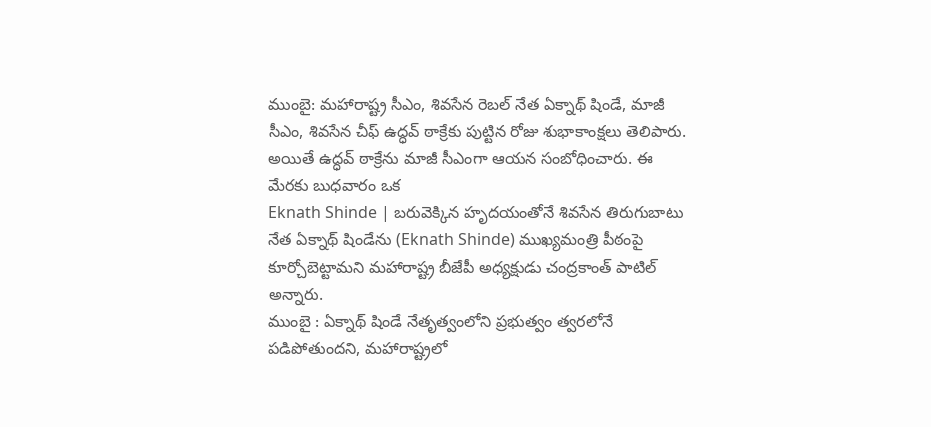ముంబై: మహారాష్ట్ర సీఎం, శివసేన రెబల్ నేత ఏక్నాథ్ షిండే, మాజీ సీఎం, శివసేన చీఫ్ ఉద్ధవ్ ఠాక్రేకు పుట్టిన రోజు శుభాకాంక్షలు తెలిపారు. అయితే ఉద్ధవ్ ఠాక్రేను మాజీ సీఎంగా ఆయన సంబోధించారు. ఈ మేరకు బుధవారం ఒక
Eknath Shinde | బరువెక్కిన హృదయంతోనే శివసేన తిరుగుబాటు నేత ఏక్నాథ్ షిండేను (Eknath Shinde) ముఖ్యమంత్రి పీఠంపై కూర్చోబెట్టామని మహారాష్ట్ర బీజేపీ అధ్యక్షుడు చంద్రకాంత్ పాటిల్ అన్నారు.
ముంబై : ఏక్నాథ్ షిండే నేతృత్వంలోని ప్రభుత్వం త్వరలోనే పడిపోతుందని, మహారాష్ట్రలో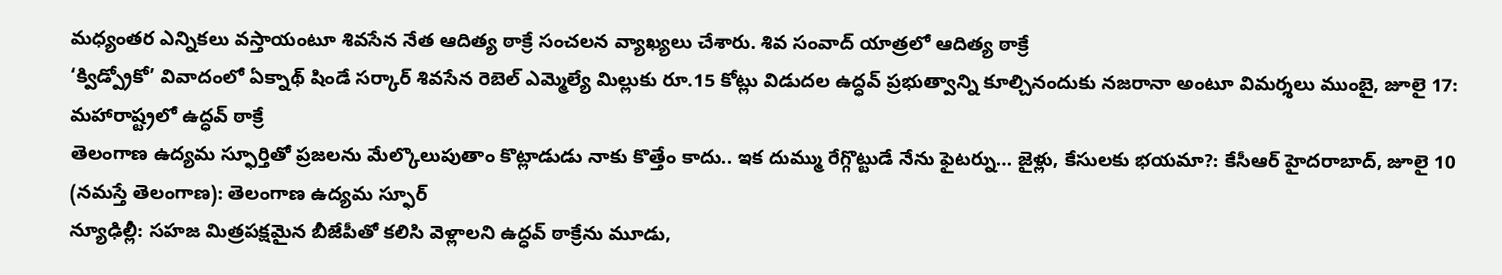మధ్యంతర ఎన్నికలు వస్తాయంటూ శివసేన నేత ఆదిత్య ఠాక్రే సంచలన వ్యాఖ్యలు చేశారు. శివ సంవాద్ యాత్రలో ఆదిత్య ఠాక్రే
‘క్విడ్ప్రోకో’ వివాదంలో ఏక్నాథ్ షిండే సర్కార్ శివసేన రెబెల్ ఎమ్మెల్యే మిల్లుకు రూ.15 కోట్లు విడుదల ఉద్ధవ్ ప్రభుత్వాన్ని కూల్చినందుకు నజరానా అంటూ విమర్శలు ముంబై, జూలై 17: మహారాష్ట్రలో ఉద్ధవ్ ఠాక్రే
తెలంగాణ ఉద్యమ స్ఫూర్తితో ప్రజలను మేల్కొలుపుతాం కొట్లాడుడు నాకు కొత్తేం కాదు.. ఇక దుమ్ము రేగ్గొట్టుడే నేను ఫైటర్ను… జైళ్లు, కేసులకు భయమా?: కేసీఆర్ హైదరాబాద్, జూలై 10 (నమస్తే తెలంగాణ): తెలంగాణ ఉద్యమ స్ఫూర్
న్యూఢిల్లీ: సహజ మిత్రపక్షమైన బీజేపీతో కలిసి వెళ్లాలని ఉద్ధవ్ ఠాక్రేను మూడు,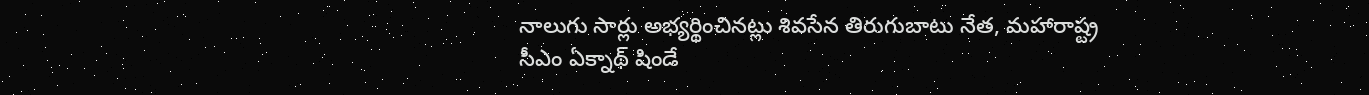నాలుగు సార్లు అభ్యర్థించినట్లు శివసేన తిరుగుబాటు నేత, మహారాష్ట్ర సీఎం ఏక్నాథ్ షిండే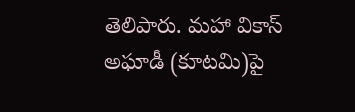తెలిపారు. మహా వికాస్ అఘాడీ (కూటమి)పై